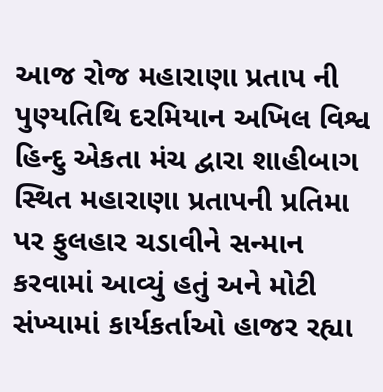આજ રોજ મહારાણા પ્રતાપ ની પુણ્યતિથિ દરમિયાન અખિલ વિશ્વ હિન્દુ એકતા મંચ દ્વારા શાહીબાગ સ્થિત મહારાણા પ્રતાપની પ્રતિમા પર ફુલહાર ચડાવીને સન્માન કરવામાં આવ્યું હતું અને મોટી સંખ્યામાં કાર્યકર્તાઓ હાજર રહ્યા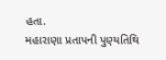હતા.
મહારાણા પ્રતાપની પુણ્યતિથિ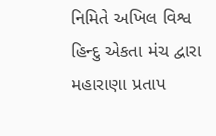નિમિતે અખિલ વિશ્વ હિન્દુ એકતા મંચ દ્વારા મહારાણા પ્રતાપ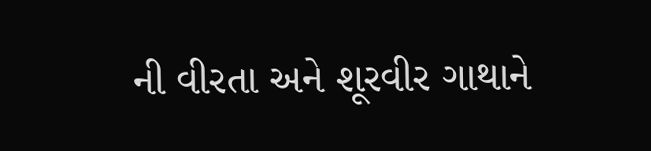ની વીરતા અને શૂરવીર ગાથાને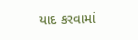યાદ કરવામાં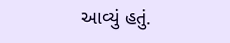આવ્યું હતું.